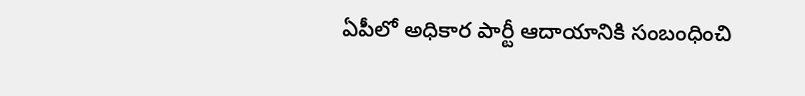ఏపీలో అధికార పార్టీ ఆదాయానికి సంబంధించి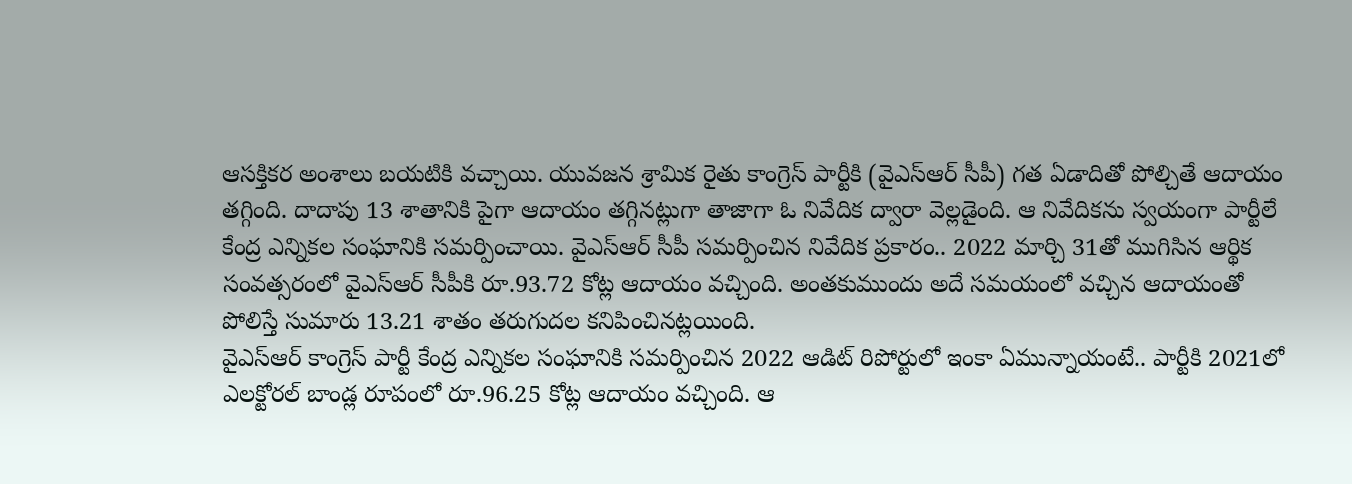ఆసక్తికర అంశాలు బయటికి వచ్చాయి. యువజన శ్రామిక రైతు కాంగ్రెస్ పార్టీకి (వైఎస్ఆర్ సీపీ) గత ఏడాదితో పోల్చితే ఆదాయం తగ్గింది. దాదాపు 13 శాతానికి పైగా ఆదాయం తగ్గినట్లుగా తాజాగా ఓ నివేదిక ద్వారా వెల్లడైంది. ఆ నివేదికను స్వయంగా పార్టీలే కేంద్ర ఎన్నికల సంఘానికి సమర్పించాయి. వైఎస్ఆర్ సీపీ సమర్పించిన నివేదిక ప్రకారం.. 2022 మార్చి 31తో ముగిసిన ఆర్థిక సంవత్సరంలో వైఎస్ఆర్ సీపీకి రూ.93.72 కోట్ల ఆదాయం వచ్చింది. అంతకుముందు అదే సమయంలో వచ్చిన ఆదాయంతో పోలిస్తే సుమారు 13.21 శాతం తరుగుదల కనిపించినట్లయింది.
వైఎస్ఆర్ కాంగ్రెస్ పార్టీ కేంద్ర ఎన్నికల సంఘానికి సమర్పించిన 2022 ఆడిట్ రిపోర్టులో ఇంకా ఏమున్నాయంటే.. పార్టీకి 2021లో ఎలక్టోరల్ బాండ్ల రూపంలో రూ.96.25 కోట్ల ఆదాయం వచ్చింది. ఆ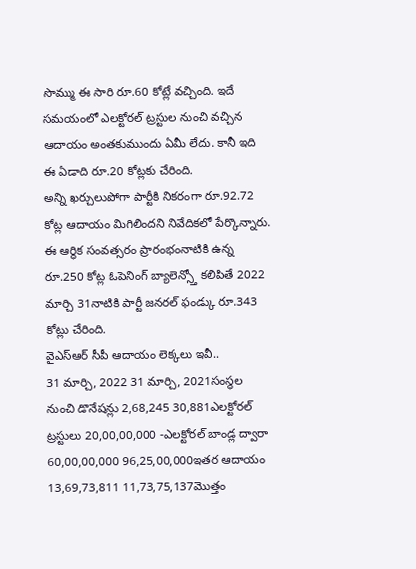సొమ్ము ఈ సారి రూ.60 కోట్లే వచ్చింది. ఇదే సమయంలో ఎలక్టోరల్ ట్రస్టుల నుంచి వచ్చిన ఆదాయం అంతకుముందు ఏమీ లేదు. కానీ ఇది ఈ ఏడాది రూ.20 కోట్లకు చేరింది.
అన్ని ఖర్చులుపోగా పార్టీకి నికరంగా రూ.92.72 కోట్ల ఆదాయం మిగిలిందని నివేదికలో పేర్కొన్నారు. ఈ ఆర్థిక సంవత్సరం ప్రారంభంనాటికి ఉన్న రూ.250 కోట్ల ఓపెనింగ్ బ్యాలెన్స్తో కలిపితే 2022 మార్చి 31నాటికి పార్టీ జనరల్ ఫండ్కు రూ.343 కోట్లు చేరింది.
వైఎస్ఆర్ సీపీ ఆదాయం లెక్కలు ఇవీ..
31 మార్చి, 2022 31 మార్చి, 2021సంస్థల నుంచి డొనేషన్లు 2,68,245 30,881ఎలక్టోరల్ ట్రస్టులు 20,00,00,000 -ఎలక్టోరల్ బాండ్ల ద్వారా 60,00,00,000 96,25,00,000ఇతర ఆదాయం 13,69,73,811 11,73,75,137మొత్తం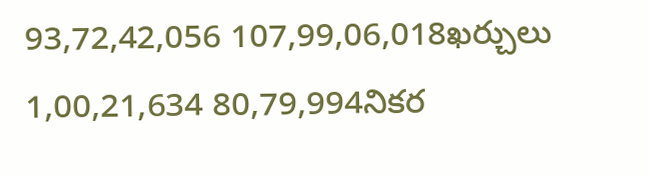93,72,42,056 107,99,06,018ఖర్చులు 1,00,21,634 80,79,994నికర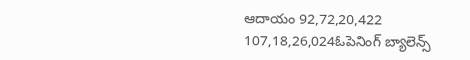ఆదాయం 92,72,20,422 107,18,26,024ఓపెనింగ్ బ్యాలెన్స్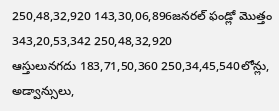250,48,32,920 143,30,06,896జనరల్ ఫండ్లో మొత్తం 343,20,53,342 250,48,32,920
ఆస్తులునగదు 183,71,50,360 250,34,45,540లోన్లు, అడ్వాన్సులు,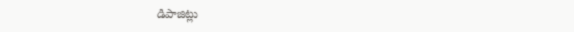డిపాజిట్లు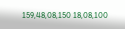159,48,08,150 18,08,100